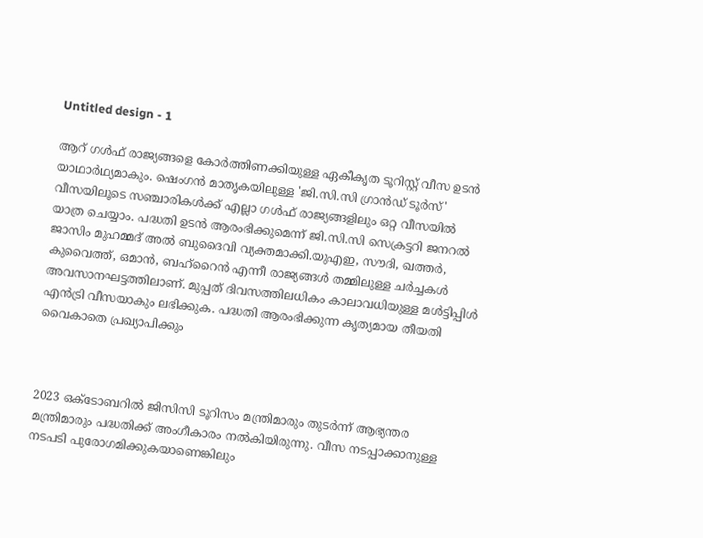Untitled design - 1

ആറ് ഗൾഫ് രാജ്യങ്ങളെ കോർത്തിണക്കിയുള്ള ഏകീകൃത ടൂറിസ്റ്റ് വീസ ഉടൻ യാഥാർഥ്യമാകും. ഷെംഗൻ മാതൃകയിലുള്ള 'ജി.സി.സി ഗ്രാൻഡ് ടൂർസ്' വീസയിലൂടെ സഞ്ചാരികൾക്ക് എല്ലാ ഗൾഫ് രാജ്യങ്ങളിലും ഒറ്റ വീസയിൽ യാത്ര ചെയ്യാം. പദ്ധതി ഉടൻ ആരംഭിക്കുമെന്ന് ജി.സി.സി സെക്രട്ടറി ജനറൽ ജാസിം മുഹമ്മദ് അൽ ബുദൈവി വ്യക്തമാക്കി.യുഎഇ, സൗദി, ഖത്തർ, കുവൈത്ത്, ഒമാൻ, ബഹ്റൈൻ എന്നീ രാജ്യങ്ങൾ തമ്മിലുള്ള ചർച്ചകൾ അവസാനഘട്ടത്തിലാണ്. മുപ്പത് ദിവസത്തിലധികം കാലാവധിയുള്ള മൾട്ടിപ്പിൾ എൻട്രി വീസയാകും ലഭിക്കുക. പദ്ധതി ആരംഭിക്കുന്ന കൃത്യമായ തീയതി വൈകാതെ പ്രഖ്യാപിക്കും



2023 ഒക്ടോബറിൽ ജിസിസി ടൂറിസം മന്ത്രിമാരും തുടർന്ന് ആഭ്യന്തര മന്ത്രിമാരും പദ്ധതിക്ക് അംഗീകാരം നൽകിയിരുന്നു. വീസ നടപ്പാക്കാനുള്ള നടപടി പുരോഗമിക്കുകയാണെങ്കിലും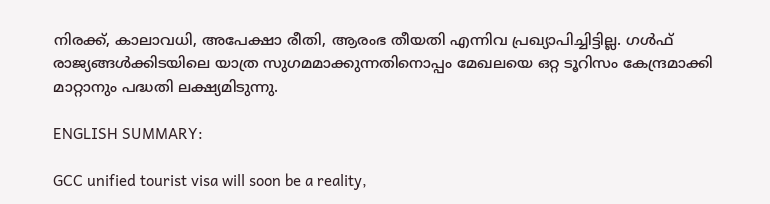നിരക്ക്, കാലാവധി, അപേക്ഷാ രീതി, ആരംഭ തീയതി എന്നിവ പ്രഖ്യാപിച്ചിട്ടില്ല. ഗൾഫ് രാജ്യങ്ങൾക്കിടയിലെ യാത്ര സുഗമമാക്കുന്നതിനൊപ്പം മേഖലയെ ഒറ്റ ടൂറിസം കേന്ദ്രമാക്കി മാറ്റാനും പദ്ധതി ലക്ഷ്യമിടുന്നു.

ENGLISH SUMMARY:

GCC unified tourist visa will soon be a reality,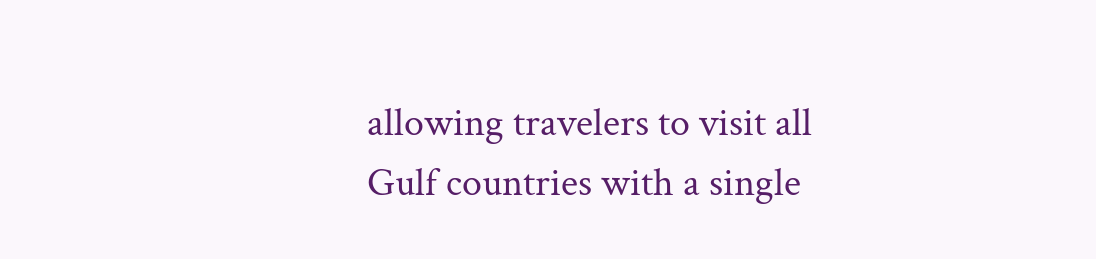allowing travelers to visit all Gulf countries with a single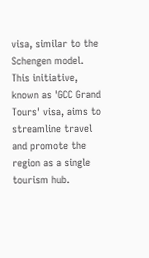visa, similar to the Schengen model. This initiative, known as 'GCC Grand Tours' visa, aims to streamline travel and promote the region as a single tourism hub.